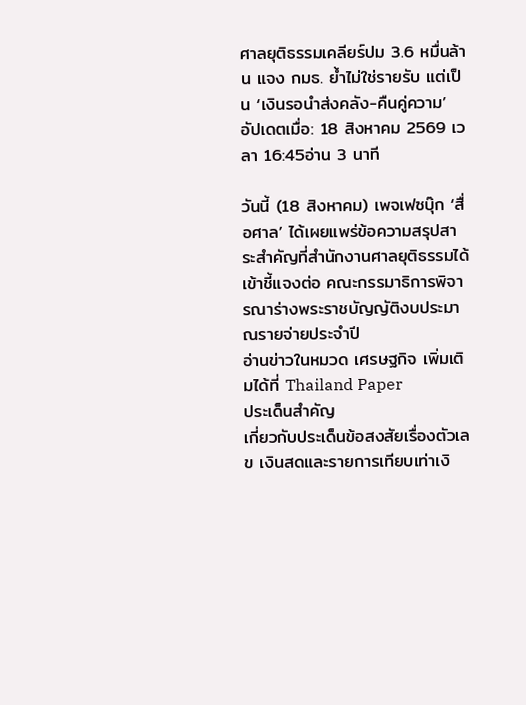ศาลยุติธรรมเคลียร์ปม 3.6 หมื่นล้าน แจง กมธ. ย้ำไม่ใช่รายรับ แต่เป็น ‘เงินรอนำส่งคลัง-คืนคู่ความ’
อัปเดตเมื่อ: 18 สิงหาคม 2569 เวลา 16:45อ่าน 3 นาที

วันนี้ (18 สิงหาคม) เพจเฟซบุ๊ก ‘สื่อศาล’ ได้เผยแพร่ข้อความสรุปสาระสำคัญที่สำนักงานศาลยุติธรรมได้เข้าชี้แจงต่อ คณะกรรมาธิการพิจารณาร่างพระราชบัญญัติงบประมาณรายจ่ายประจำปี
อ่านข่าวในหมวด เศรษฐกิจ เพิ่มเติมได้ที่ Thailand Paper
ประเด็นสำคัญ
เกี่ยวกับประเด็นข้อสงสัยเรื่องตัวเลข เงินสดและรายการเทียบเท่าเงิ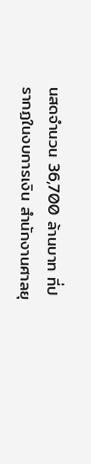นสดจำนวน 36,700 ล้านบาท ที่ปรากฏในงบการเงิน สำนักงานศาลยุ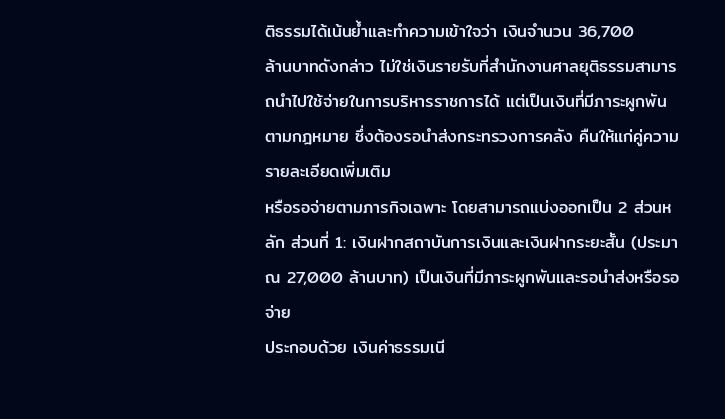ติธรรมได้เน้นย้ำและทำความเข้าใจว่า เงินจำนวน 36,700
ล้านบาทดังกล่าว ไม่ใช่เงินรายรับที่สำนักงานศาลยุติธรรมสามารถนำไปใช้จ่ายในการบริหารราชการได้ แต่เป็นเงินที่มีภาระผูกพันตามกฎหมาย ซึ่งต้องรอนำส่งกระทรวงการคลัง คืนให้แก่คู่ความ
รายละเอียดเพิ่มเติม
หรือรอจ่ายตามภารกิจเฉพาะ โดยสามารถแบ่งออกเป็น 2 ส่วนหลัก ส่วนที่ 1: เงินฝากสถาบันการเงินและเงินฝากระยะสั้น (ประมาณ 27,000 ล้านบาท) เป็นเงินที่มีภาระผูกพันและรอนำส่งหรือรอจ่าย
ประกอบด้วย เงินค่าธรรมเนี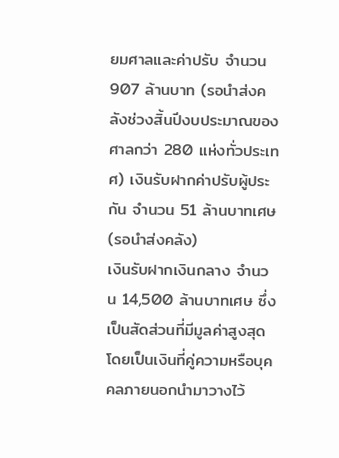ยมศาลและค่าปรับ จำนวน 907 ล้านบาท (รอนำส่งคลังช่วงสิ้นปีงบประมาณของศาลกว่า 280 แห่งทั่วประเทศ) เงินรับฝากค่าปรับผู้ประกัน จำนวน 51 ล้านบาทเศษ (รอนำส่งคลัง)
เงินรับฝากเงินกลาง จำนวน 14,500 ล้านบาทเศษ ซึ่งเป็นสัดส่วนที่มีมูลค่าสูงสุด โดยเป็นเงินที่คู่ความหรือบุคคลภายนอกนำมาวางไว้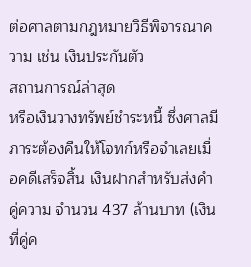ต่อศาลตามกฎหมายวิธีพิจารณาความ เช่น เงินประกันตัว
สถานการณ์ล่าสุด
หรือเงินวางทรัพย์ชำระหนี้ ซึ่งศาลมีภาระต้องคืนให้โจทก์หรือจำเลยเมื่อคดีเสร็จสิ้น เงินฝากสำหรับส่งคำคู่ความ จำนวน 437 ล้านบาท (เงินที่คู่ค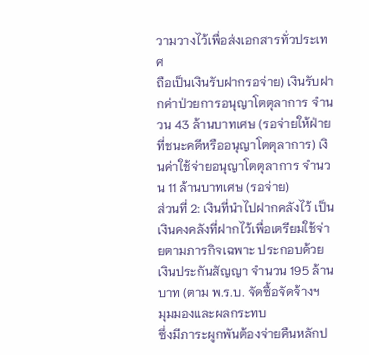วามวางไว้เพื่อส่งเอกสารทั่วประเทศ
ถือเป็นเงินรับฝากรอจ่าย) เงินรับฝากค่าป่วยการอนุญาโตตุลาการ จำนวน 43 ล้านบาทเศษ (รอจ่ายให้ฝ่ายที่ชนะคดีหรืออนุญาโตตุลาการ) เงินค่าใช้จ่ายอนุญาโตตุลาการ จำนวน 11 ล้านบาทเศษ (รอจ่าย)
ส่วนที่ 2: เงินที่นำไปฝากคลังไว้ เป็นเงินคงคลังที่ฝากไว้เพื่อเตรียมใช้จ่ายตามภารกิจเฉพาะ ประกอบด้วย เงินประกันสัญญา จำนวน 195 ล้านบาท (ตาม พ.ร.บ. จัดซื้อจัดจ้างฯ
มุมมองและผลกระทบ
ซึ่งมีภาระผูกพันต้องจ่ายคืนหลักป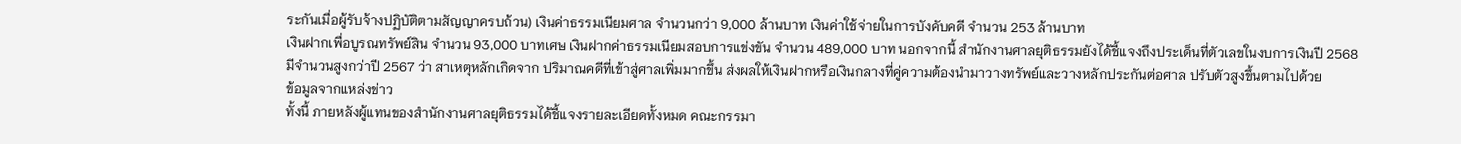ระกันเมื่อผู้รับจ้างปฏิบัติตามสัญญาครบถ้วน) เงินค่าธรรมเนียมศาล จำนวนกว่า 9,000 ล้านบาท เงินค่าใช้จ่ายในการบังคับคดี จำนวน 253 ล้านบาท
เงินฝากเพื่อบูรณทรัพย์สิน จำนวน 93,000 บาทเศษ เงินฝากค่าธรรมเนียมสอบการแข่งขัน จำนวน 489,000 บาท นอกจากนี้ สำนักงานศาลยุติธรรมยังได้ชี้แจงถึงประเด็นที่ตัวเลขในงบการเงินปี 2568
มีจำนวนสูงกว่าปี 2567 ว่า สาเหตุหลักเกิดจาก ปริมาณคดีที่เข้าสู่ศาลเพิ่มมากขึ้น ส่งผลให้เงินฝากหรือเงินกลางที่คู่ความต้องนำมาวางทรัพย์และวางหลักประกันต่อศาล ปรับตัวสูงขึ้นตามไปด้วย
ข้อมูลจากแหล่งข่าว
ทั้งนี้ ภายหลังผู้แทนของสำนักงานศาลยุติธรรมได้ชี้แจงรายละเอียดทั้งหมด คณะกรรมา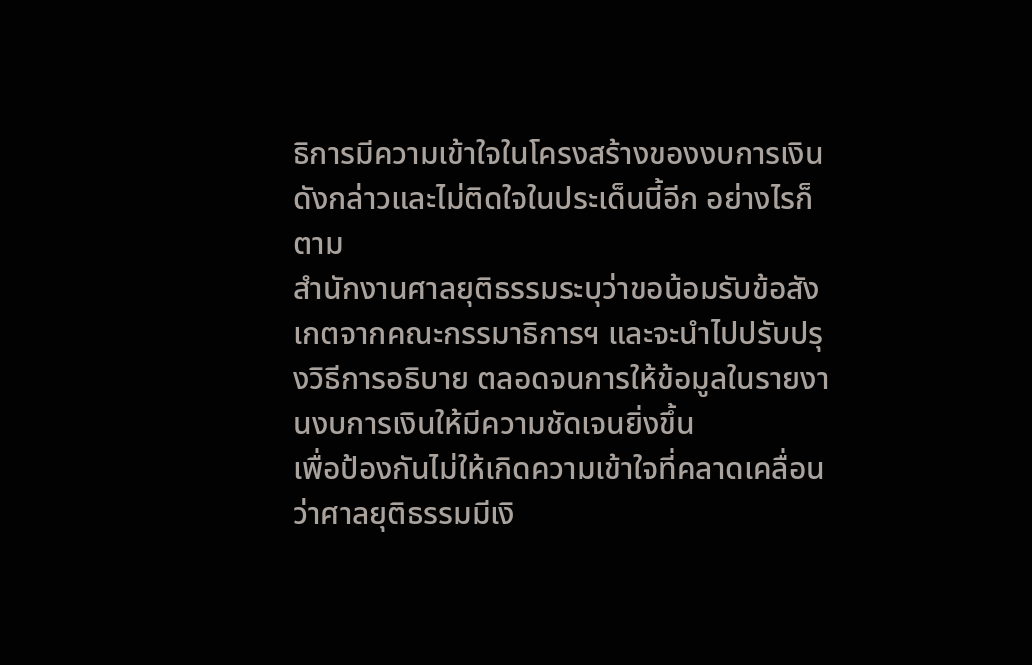ธิการมีความเข้าใจในโครงสร้างของงบการเงินดังกล่าวและไม่ติดใจในประเด็นนี้อีก อย่างไรก็ตาม
สำนักงานศาลยุติธรรมระบุว่าขอน้อมรับข้อสังเกตจากคณะกรรมาธิการฯ และจะนำไปปรับปรุงวิธีการอธิบาย ตลอดจนการให้ข้อมูลในรายงานงบการเงินให้มีความชัดเจนยิ่งขึ้น
เพื่อป้องกันไม่ให้เกิดความเข้าใจที่คลาดเคลื่อนว่าศาลยุติธรรมมีเงิ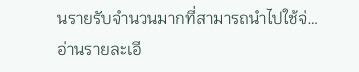นรายรับจำนวนมากที่สามารถนำไปใช้จ่…
อ่านรายละเอี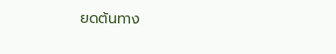ยดต้นทาง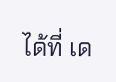ได้ที่ เด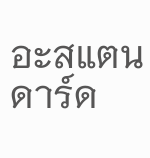อะสแตนดาร์ด